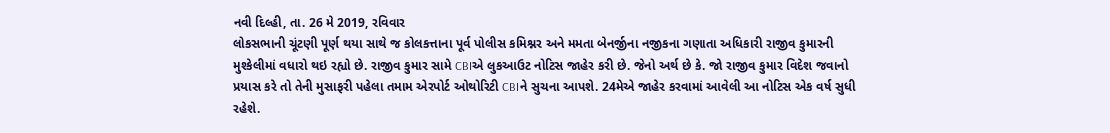નવી દિલ્હી, તા. 26 મે 2019, રવિવાર
લોકસભાની ચૂંટણી પૂર્ણ થયા સાથે જ કોલકત્તાના પૂર્વ પોલીસ કમિશ્નર અને મમતા બેનર્જીના નજીકના ગણાતા અધિકારી રાજીવ કુમારની મુશ્કેલીમાં વધારો થઇ રહ્યો છે. રાજીવ કુમાર સામે CBIએ લુકઆઉટ નોટિસ જાહેર કરી છે. જેનો અર્થ છે કે. જો રાજીવ કુમાર વિદેશ જવાનો પ્રયાસ કરે તો તેની મુસાફરી પહેલા તમામ એરપોર્ટ ઓથોરિટી CBIને સુચના આપશે. 24મેએ જાહેર કરવામાં આવેલી આ નોટિસ એક વર્ષ સુધી રહેશે.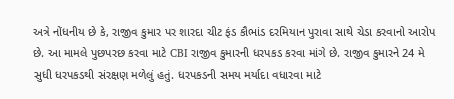અત્રે નોંધનીય છે કે, રાજીવ કુમાર પર શારદા ચીટ ફંડ કૌભાંડ દરમિયાન પુરાવા સાથે ચેડા કરવાનો આરોપ છે. આ મામલે પુછપરછ કરવા માટે CBI રાજીવ કુમારની ધરપકડ કરવા માંગે છે. રાજીવ કુમારને 24 મે સુધી ધરપકડથી સંરક્ષણ મળેલું હતું. ધરપકડની સમય મર્યાદા વધારવા માટે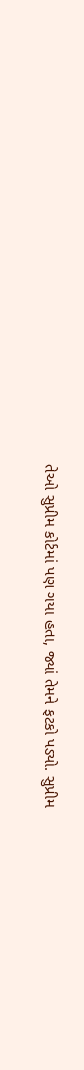તેઓ સુપ્રીમ કોર્ટમાં પણ ગયા હતા, જ્યાં તેમને ફટકો પડ્યો. સુપ્રીમ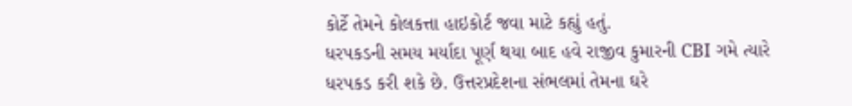કોર્ટે તેમને કોલકત્તા હાઇકોર્ટ જવા માટે કહ્યું હતું.
ધરપકડની સમય મર્યાદા પૂર્ણ થયા બાદ હવે રાજીવ કુમારની CBI ગમે ત્યારે ધરપકડ કરી શકે છે. ઉત્તરપ્રદેશના સંભલમાં તેમના ઘરે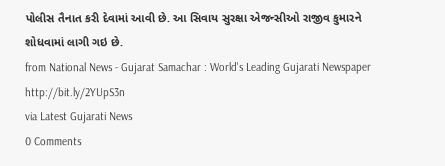પોલીસ તૈનાત કરી દેવામાં આવી છે. આ સિવાય સુરક્ષા એજન્સીઓ રાજીવ કુમારને શોધવામાં લાગી ગઇ છે.
from National News - Gujarat Samachar : World's Leading Gujarati Newspaper http://bit.ly/2YUpS3n
via Latest Gujarati News
0 Comments